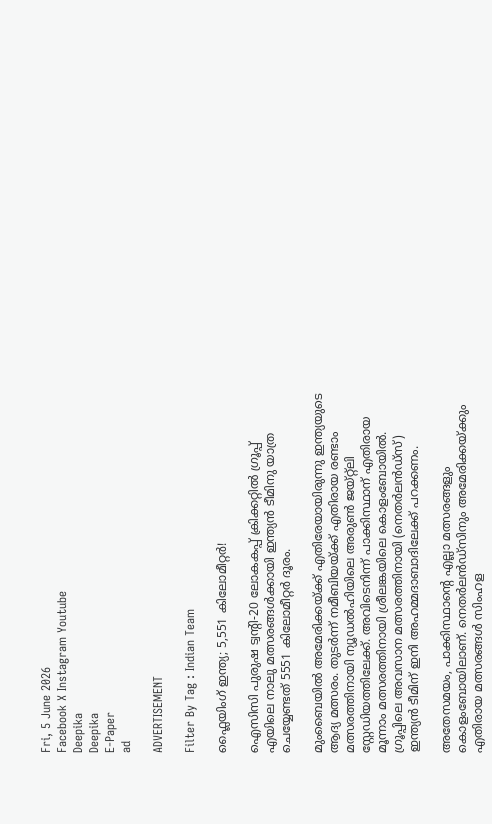Fri, 5 June 2026
Facebook X Instagram Youtube
Deepika
Deepika
E-Paper
ad

ADVERTISEMENT

Filter By Tag : Indian Team

ഫ്ലൈയിംഗ് ഇന്ത്യ; 5,551 കിലോമീറ്റര്‍!

ഐസിസി പുരുഷ ട്വന്‍റി-20 ലോകകപ്പ് ക്രിക്കറ്റില്‍ ഗ്രൂപ്പ് എയിലെ നാലു മത്സരങ്ങള്‍ക്കായി ഇന്ത്യന്‍ ടീമിനു യാത്ര ചെയ്യേണ്ടത് 5551 കിലോമീറ്റര്‍ ദൂരം.

മുംബൈയില്‍ അമേരിക്കയ്ക്ക് എതിരേയായിരുന്നു ഇന്ത്യയുടെ ആദ്യ മത്സരം. തുടര്‍ന്ന് നമീബിയയ്ക്ക് എതിരായ രണ്ടാം മത്സരത്തിനായി ന്യൂഡല്‍ഹിയിലെ അരുണ്‍ ജയ്റ്റ്‌ലി സ്റ്റേഡിയത്തിലേക്ക്. അവിടെനിന്ന് പാക്കിസ്ഥാന് എതിരായ മൂന്നാം മത്സരത്തിനായി ശ്രീലങ്കയിലെ കൊളംബോയില്‍. ഗ്രൂപ്പിലെ അവസാന മത്സരത്തിനായി (നെതര്‍ലന്‍ഡ്‌സ്) ഇന്ത്യന്‍ ടീമിന് ഇനി അഹമ്മദാബാദിലേക്ക് പറക്കണം.

അതേസമയം, പാക്കിസ്ഥാന്‍റെ എല്ലാ മത്സരങ്ങളും കൊളംബോയിലാണ്. നെതര്‍ലന്‍ഡ്‌സിനും അമേരിക്കയ്ക്കും എതിരായ മത്സരങ്ങള്‍ സിംഹള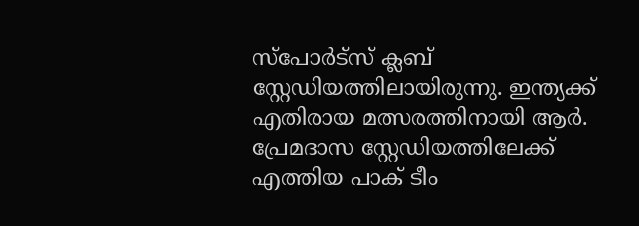സ്‌പോര്‍ട്‌സ് ക്ലബ് സ്റ്റേഡിയത്തിലായിരുന്നു. ഇന്ത്യക്ക് എതിരായ മത്സരത്തിനായി ആര്‍. പ്രേമദാസ സ്റ്റേഡിയത്തിലേക്ക് എത്തിയ പാക് ടീം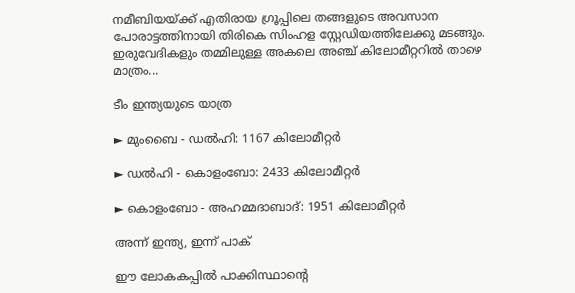നമീബിയയ്ക്ക് എതിരായ ഗ്രൂപ്പിലെ തങ്ങളുടെ അവസാന പോരാട്ടത്തിനായി തിരികെ സിംഹള സ്റ്റേഡിയത്തിലേക്കു മടങ്ങും. ഇരുവേദികളും തമ്മിലുള്ള അകലെ അഞ്ച് കിലോമീറ്ററില്‍ താഴെ മാത്രം...

ടീം ഇന്ത്യയുടെ യാത്ര

► മുംബൈ - ഡല്‍ഹി: 1167 കിലോമീറ്റര്‍

► ഡല്‍ഹി - കൊളംബോ: 2433 കിലോമീറ്റര്‍

► കൊളംബോ - അഹമ്മദാബാദ്: 1951 കിലോമീറ്റര്‍

അന്ന് ഇന്ത്യ, ഇന്ന് പാക്

ഈ ലോകകപ്പില്‍ പാക്കിസ്ഥാന്‍റെ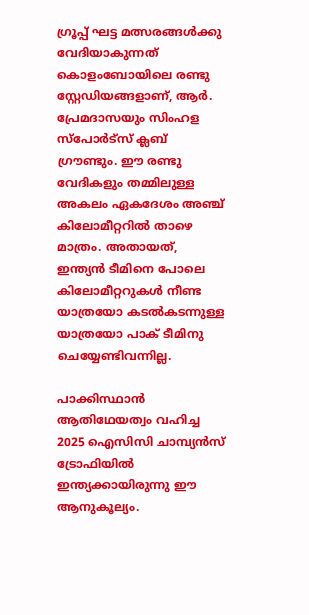ഗ്രൂപ്പ് ഘട്ട മത്സരങ്ങള്‍ക്കു വേദിയാകുന്നത് കൊളംബോയിലെ രണ്ടു സ്റ്റേഡിയങ്ങളാണ്, ആര്‍. പ്രേമദാസയും സിംഹള സ്‌പോര്‍ട്‌സ് ക്ലബ് ഗ്രൗണ്ടും. ഈ രണ്ടു വേദികളും തമ്മിലുള്ള അകലം ഏകദേശം അഞ്ച് കിലോമീറ്ററില്‍ താഴെ മാത്രം. അതായത്, ഇന്ത്യന്‍ ടീമിനെ പോലെ കിലോമീറ്ററുകള്‍ നീണ്ട യാത്രയോ കടല്‍കടന്നുള്ള യാത്രയോ പാക് ടീമിനു ചെയ്യേണ്ടിവന്നില്ല.

പാക്കിസ്ഥാന്‍ ആതിഥേയത്വം വഹിച്ച 2025 ഐസിസി ചാമ്പ്യന്‍സ് ട്രോഫിയില്‍ ഇന്ത്യക്കായിരുന്നു ഈ ആനുകൂല്യം.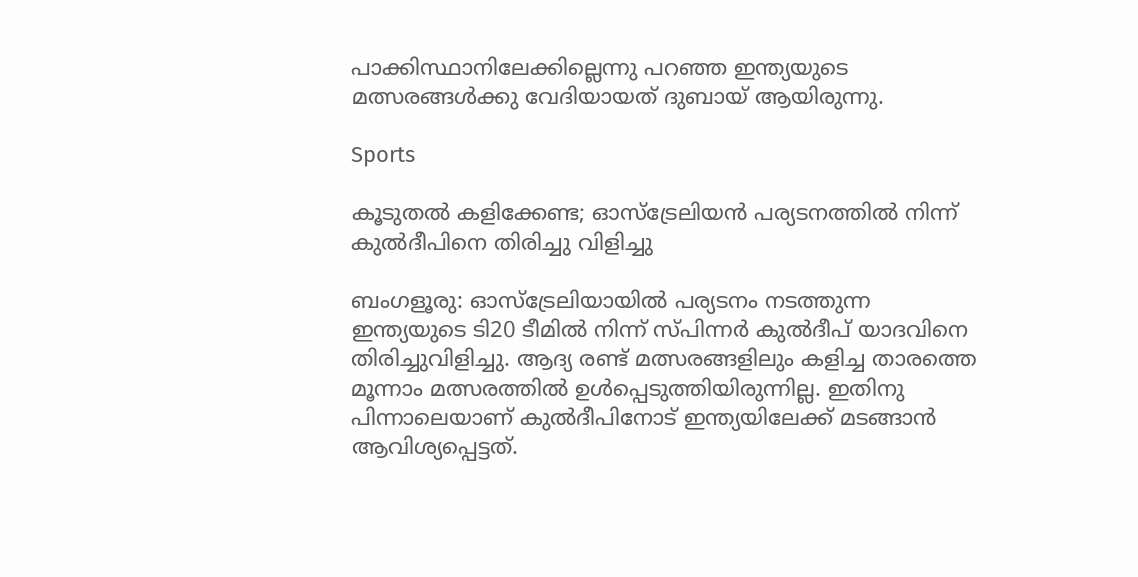പാക്കിസ്ഥാനിലേക്കില്ലെന്നു പറഞ്ഞ ഇന്ത്യയുടെ മത്സരങ്ങള്‍ക്കു വേദിയായത് ദുബായ് ആയിരുന്നു.

Sports

കൂടുതൽ കളിക്കേണ്ട; ഓസ്‌ട്രേലിയൻ പര്യടനത്തിൽ നിന്ന് കുല്‍ദീപിനെ തിരിച്ചു വിളിച്ചു

ബംഗളൂരു: ഓസ്ട്രേലിയായിൽ പര്യടനം നടത്തുന്ന ഇന്ത്യയുടെ ടി20 ടീമില്‍ നിന്ന് സ്പിന്നര്‍ കുല്‍ദീപ് യാദവിനെ തിരിച്ചുവിളിച്ചു. ആദ്യ രണ്ട് മത്സരങ്ങളിലും കളിച്ച താരത്തെ മൂന്നാം മത്സരത്തില്‍ ഉള്‍പ്പെടുത്തിയിരുന്നില്ല. ഇതിനു പിന്നാലെയാണ് കുല്‍ദീപിനോട് ഇന്ത്യയിലേക്ക് മടങ്ങാൻ ആവിശ്യപ്പെട്ടത്.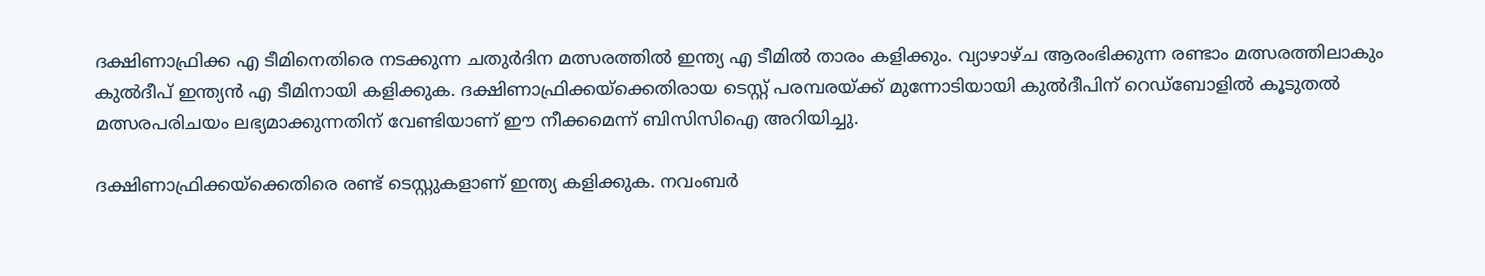ദക്ഷിണാഫ്രിക്ക എ ടീമിനെതിരെ നടക്കുന്ന ചതുര്‍ദിന മത്സരത്തില്‍ ഇന്ത്യ എ ടീമിൽ താരം കളിക്കും. വ്യാഴാഴ്ച ആരംഭിക്കുന്ന രണ്ടാം മത്സരത്തിലാകും കുല്‍ദീപ് ഇന്ത്യന്‍ എ ടീമിനായി കളിക്കുക. ദക്ഷിണാഫ്രിക്കയ്‌ക്കെതിരായ ടെസ്റ്റ് പരമ്പരയ്ക്ക് മുന്നോടിയായി കുൽദീപിന് റെഡ്ബോളിൽ കൂടുതൽ മത്സരപരിചയം ലഭ്യമാക്കുന്നതിന് വേണ്ടിയാണ് ഈ നീക്കമെന്ന് ബിസിസിഐ അറിയിച്ചു.

ദക്ഷിണാഫ്രിക്കയ്‌ക്കെതിരെ രണ്ട് ടെസ്റ്റുകളാണ് ഇന്ത്യ കളിക്കുക. നവംബര്‍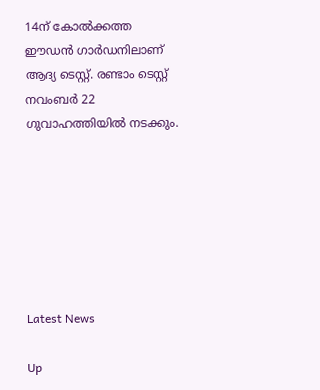14ന് കോല്‍ക്കത്ത ഈഡന്‍ ഗാര്‍ഡനിലാണ് ആദ്യ ടെസ്റ്റ്. രണ്ടാം ടെസ്റ്റ് നവംബര്‍ 22 ഗുവാഹത്തിയില്‍ നടക്കും.







Latest News

Up